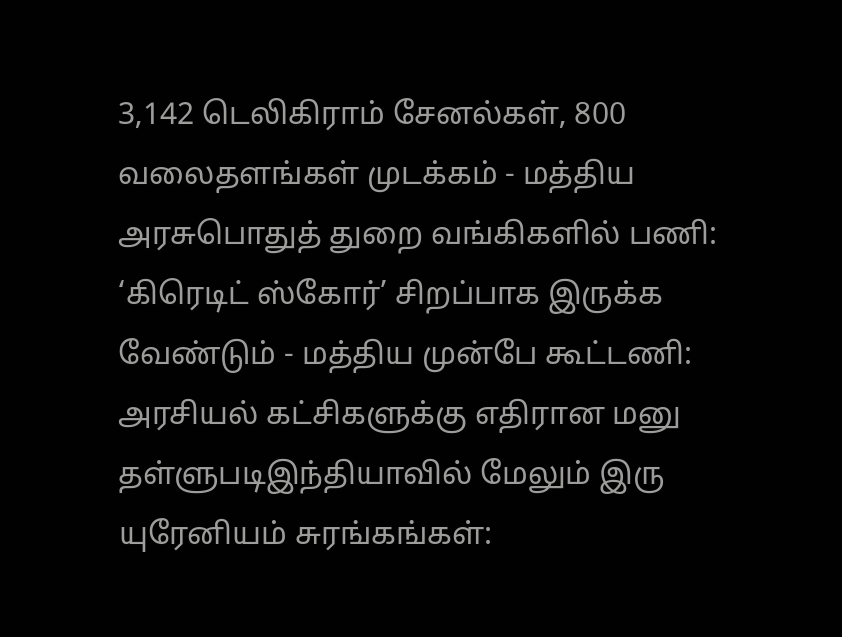3,142 டெலிகிராம் சேனல்கள், 800 வலைதளங்கள் முடக்கம் - மத்திய அரசுபொதுத் துறை வங்கிகளில் பணி: ‘கிரெடிட் ஸ்கோர்’ சிறப்பாக இருக்க வேண்டும் - மத்திய முன்பே கூட்டணி: அரசியல் கட்சிகளுக்கு எதிரான மனு தள்ளுபடிஇந்தியாவில் மேலும் இரு யுரேனியம் சுரங்கங்கள்: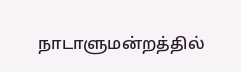நாடாளுமன்றத்தில்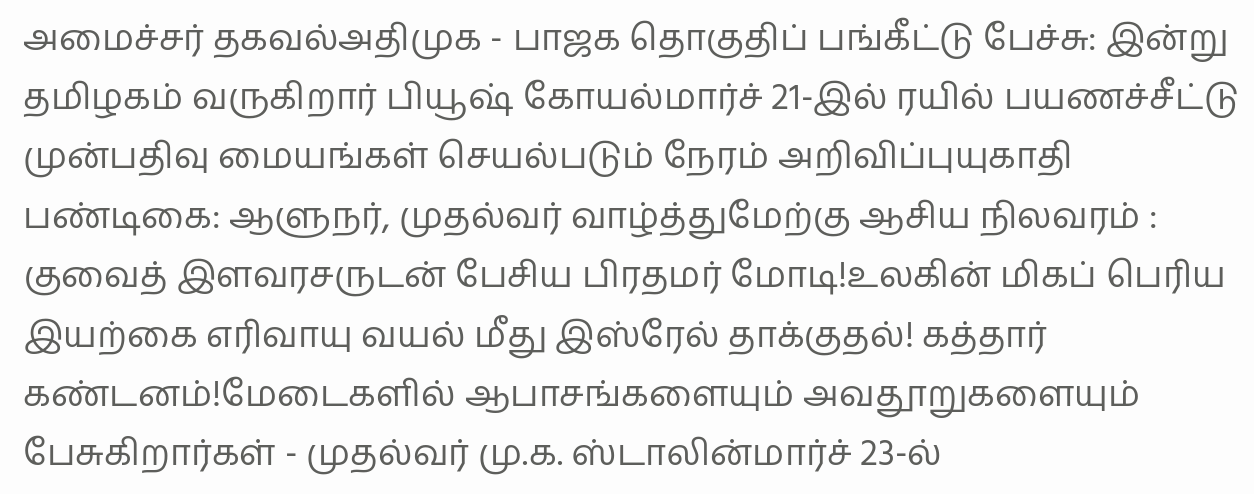அமைச்சர் தகவல்அதிமுக - பாஜக தொகுதிப் பங்கீட்டு பேச்சு: இன்று தமிழகம் வருகிறார் பியூஷ் கோயல்மார்ச் 21-இல் ரயில் பயணச்சீட்டு முன்பதிவு மையங்கள் செயல்படும் நேரம் அறிவிப்புயுகாதி பண்டிகை: ஆளுநர், முதல்வர் வாழ்த்துமேற்கு ஆசிய நிலவரம் : குவைத் இளவரசருடன் பேசிய பிரதமர் மோடி!உலகின் மிகப் பெரிய இயற்கை எரிவாயு வயல் மீது இஸ்ரேல் தாக்குதல்! கத்தார் கண்டனம்!மேடைகளில் ஆபாசங்களையும் அவதூறுகளையும் பேசுகிறார்கள் - முதல்வர் மு.க. ஸ்டாலின்மார்ச் 23-ல்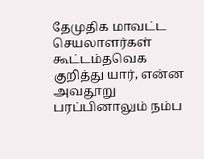தேமுதிக மாவட்ட செயலாளர்கள் கூட்டம்தவெக குறித்து யார், என்ன அவதூறு பரப்பினாலும் நம்ப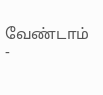வேண்டாம் -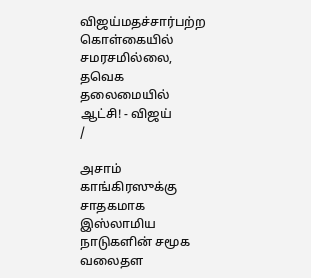விஜய்மதச்சார்பற்ற கொள்கையில் சமரசமில்லை, தவெக தலைமையில் ஆட்சி! - விஜய்
/

அசாம் காங்கிரஸுக்கு சாதகமாக இஸ்லாமிய நாடுகளின் சமூக வலைதள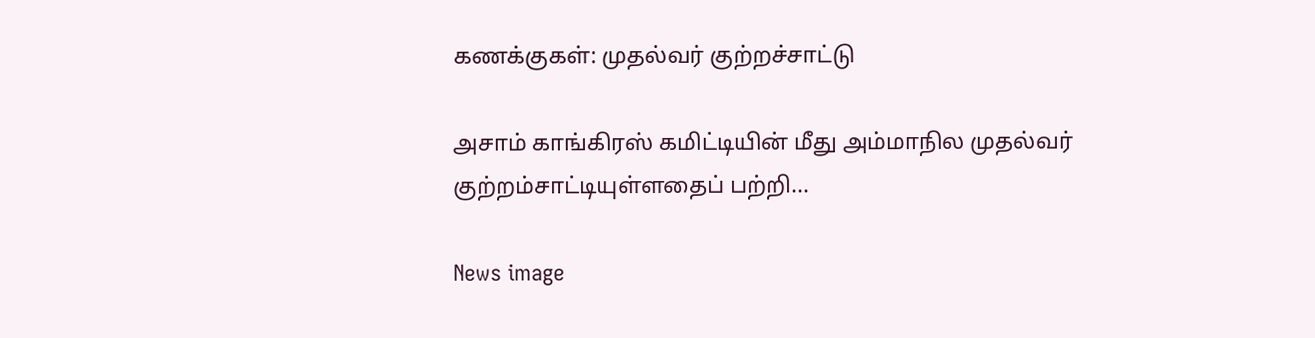கணக்குகள்: முதல்வர் குற்றச்சாட்டு

அசாம் காங்கிரஸ் கமிட்டியின் மீது அம்மாநில முதல்வர் குற்றம்சாட்டியுள்ளதைப் பற்றி...

News image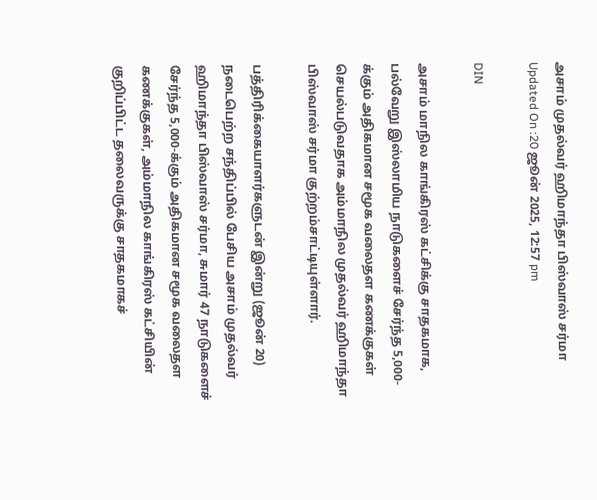அசாம் முதல்வர் ஹிமாந்தா பிஸ்வாஸ் சர்மா
Updated On :20 ஜூன் 2025, 12:57 pm

DIN

அசாம் மாநில காங்கிரஸ் கட்சிக்கு சாதகமாக, பல்வேறு இஸ்லாமிய நாடுகளைச் சேர்ந்த 5,000-க்கும் அதிகமான சமூக வலைதள கணக்குகள் செயல்படுவதாக அம்மாநில முதல்வர் ஹிமாந்தா பிஸ்வாஸ் சர்மா குற்றம்சாட்டியுள்ளார்.

பத்திரிக்கையாளர்களுடன் இன்று (ஜூன் 20) நடைபெற்ற சந்திப்பில் பேசிய அசாம் முதல்வர் ஹிமாந்தா பிஸ்வாஸ் சர்மா, சுமார் 47 நாடுகளைச் சேர்ந்த 5,000-க்கும் அதிகமான சமூக வலைதள கணக்குகள், அம்மாநில காங்கிரஸ் கட்சியின் குறிப்பிட்ட தலைவருக்கு சாதகமாகச்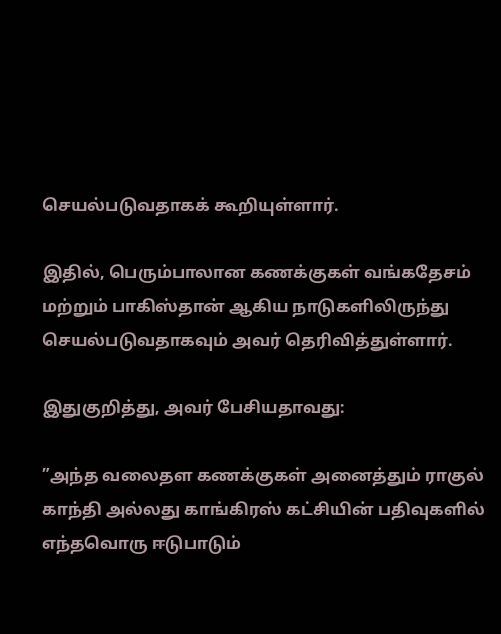செயல்படுவதாகக் கூறியுள்ளார்.

இதில், பெரும்பாலான கணக்குகள் வங்கதேசம் மற்றும் பாகிஸ்தான் ஆகிய நாடுகளிலிருந்து செயல்படுவதாகவும் அவர் தெரிவித்துள்ளார்.

இதுகுறித்து, அவர் பேசியதாவது:

”அந்த வலைதள கணக்குகள் அனைத்தும் ராகுல் காந்தி அல்லது காங்கிரஸ் கட்சியின் பதிவுகளில் எந்தவொரு ஈடுபாடும்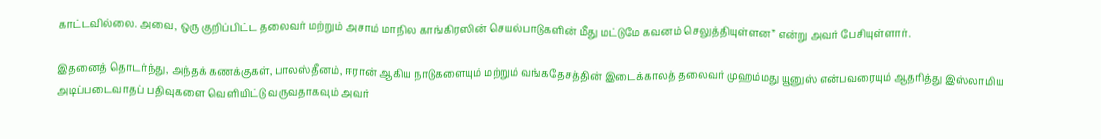காட்டவில்லை. அவை, ஒரு குறிப்பிட்ட தலைவர் மற்றும் அசாம் மாநில காங்கிரஸின் செயல்பாடுகளின் மீது மட்டுமே கவனம் செலுத்தியுள்ளன” என்று அவர் பேசியுள்ளார்.

இதனைத் தொடர்ந்து, அந்தக் கணக்குகள், பாலஸ்தீனம், ஈரான் ஆகிய நாடுகளையும் மற்றும் வங்கதேசத்தின் இடைக்காலத் தலைவர் முஹம்மது யூனுஸ் என்பவரையும் ஆதரித்து இஸ்லாமிய அடிப்படைவாதப் பதிவுகளை வெளியிட்டு வருவதாகவும் அவர்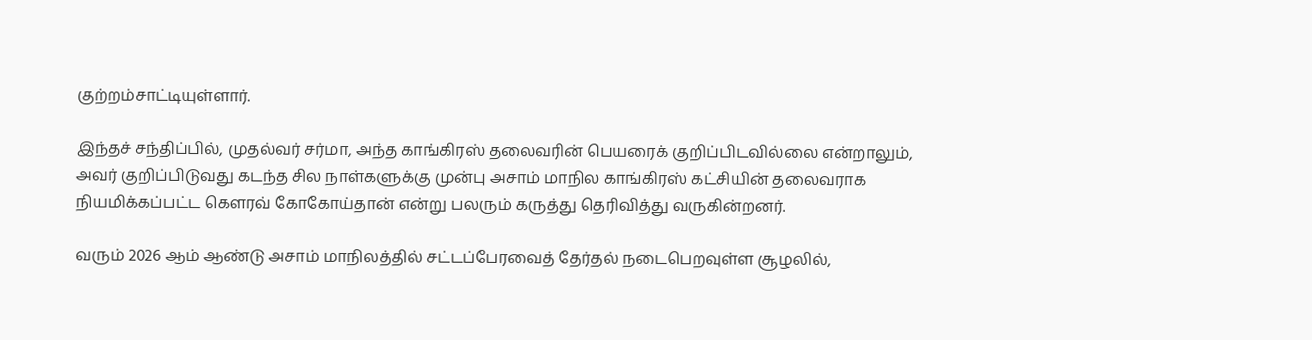குற்றம்சாட்டியுள்ளார்.

இந்தச் சந்திப்பில், முதல்வர் சர்மா, அந்த காங்கிரஸ் தலைவரின் பெயரைக் குறிப்பிடவில்லை என்றாலும், அவர் குறிப்பிடுவது கடந்த சில நாள்களுக்கு முன்பு அசாம் மாநில காங்கிரஸ் கட்சியின் தலைவராக நியமிக்கப்பட்ட கௌரவ் கோகோய்தான் என்று பலரும் கருத்து தெரிவித்து வருகின்றனர்.

வரும் 2026 ஆம் ஆண்டு அசாம் மாநிலத்தில் சட்டப்பேரவைத் தேர்தல் நடைபெறவுள்ள சூழலில்,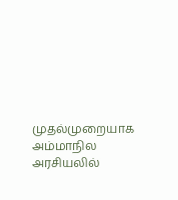முதல்முறையாக அம்மாநில அரசியலில்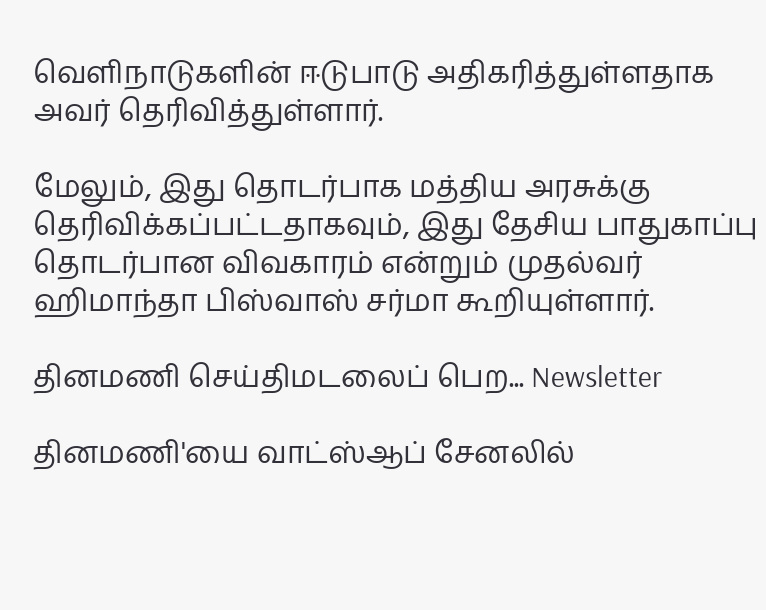வெளிநாடுகளின் ஈடுபாடு அதிகரித்துள்ளதாக அவர் தெரிவித்துள்ளார்.

மேலும், இது தொடர்பாக மத்திய அரசுக்கு தெரிவிக்கப்பட்டதாகவும், இது தேசிய பாதுகாப்பு தொடர்பான விவகாரம் என்றும் முதல்வர் ஹிமாந்தா பிஸ்வாஸ் சர்மா கூறியுள்ளார்.

தினமணி செய்திமடலைப் பெற... Newsletter

தினமணி'யை வாட்ஸ்ஆப் சேனலில்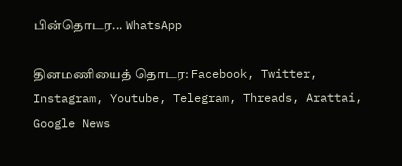பின்தொடர... WhatsApp

தினமணியைத் தொடர: Facebook, Twitter, Instagram, Youtube, Telegram, Threads, Arattai, Google News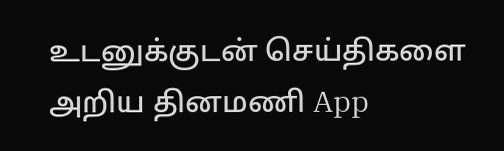உடனுக்குடன் செய்திகளை அறிய தினமணி App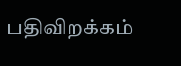பதிவிறக்கம்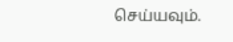செய்யவும்.